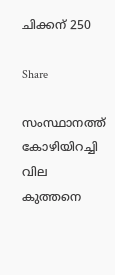ചിക്കന് 250

Share

സംസ്ഥാനത്ത് കോഴിയിറച്ചി വില കുത്തനെ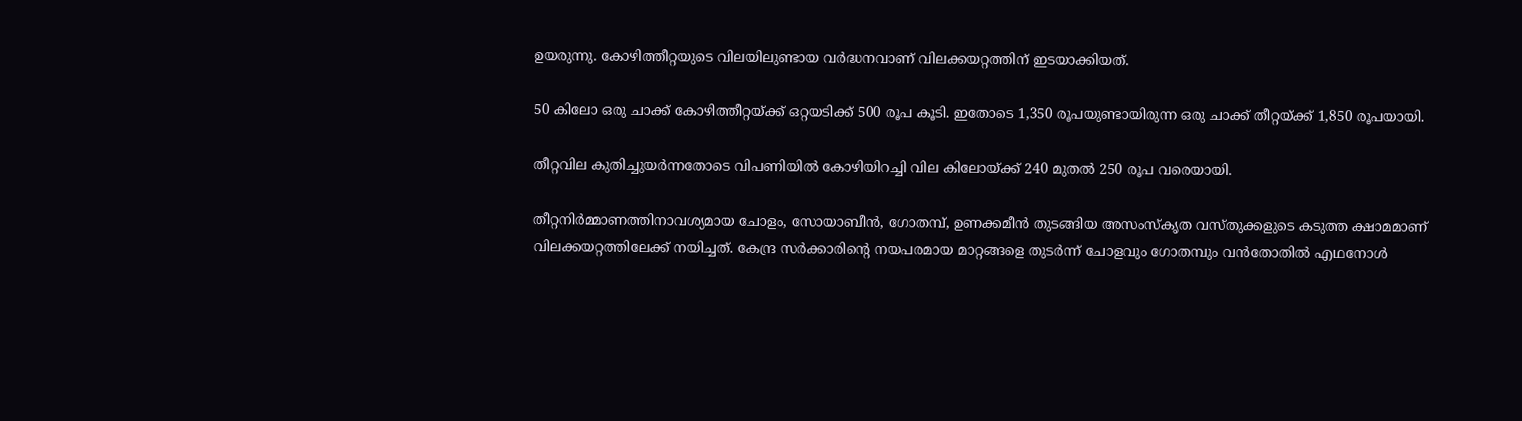ഉയരുന്നു. കോഴിത്തീറ്റയുടെ വിലയിലുണ്ടായ വര്‍ദ്ധനവാണ് വിലക്കയറ്റത്തിന് ഇടയാക്കിയത്.

50 കിലോ ഒരു ചാക്ക് കോഴിത്തീറ്റയ്ക്ക് ഒറ്റയടിക്ക് 500 രൂപ കൂടി. ഇതോടെ 1,350 രൂപയുണ്ടായിരുന്ന ഒരു ചാക്ക് തീറ്റയ്ക്ക് 1,850 രൂപയായി.

തീറ്റവില കുതിച്ചുയര്‍ന്നതോടെ വിപണിയില്‍ കോഴിയിറച്ചി വില കിലോയ്ക്ക് 240 മുതല്‍ 250 രൂപ വരെയായി.

തീറ്റനിര്‍മ്മാണത്തിനാവശ്യമായ ചോളം, സോയാബീന്‍, ഗോതമ്പ്, ഉണക്കമീന്‍ തുടങ്ങിയ അസംസ്‌കൃത വസ്തുക്കളുടെ കടുത്ത ക്ഷാമമാണ് വിലക്കയറ്റത്തിലേക്ക് നയിച്ചത്. കേന്ദ്ര സര്‍ക്കാരിന്റെ നയപരമായ മാറ്റങ്ങളെ തുടര്‍ന്ന് ചോളവും ഗോതമ്പും വന്‍തോതില്‍ എഥനോള്‍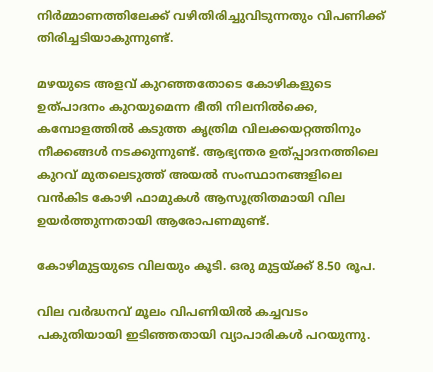നിര്‍മ്മാണത്തിലേക്ക് വഴിതിരിച്ചുവിടുന്നതും വിപണിക്ക് തിരിച്ചടിയാകുന്നുണ്ട്.

മഴയുടെ അളവ് കുറഞ്ഞതോടെ കോഴികളുടെ ഉത്പാദനം കുറയുമെന്ന ഭീതി നിലനില്‍ക്കെ, കമ്പോളത്തില്‍ കടുത്ത കൃത്രിമ വിലക്കയറ്റത്തിനും നീക്കങ്ങള്‍ നടക്കുന്നുണ്ട്. ആഭ്യന്തര ഉത്പ്പാദനത്തിലെ കുറവ് മുതലെടുത്ത് അയല്‍ സംസ്ഥാനങ്ങളിലെ വന്‍കിട കോഴി ഫാമുകള്‍ ആസൂത്രിതമായി വില ഉയര്‍ത്തുന്നതായി ആരോപണമുണ്ട്.

കോഴിമുട്ടയുടെ വിലയും കൂടി. ഒരു മുട്ടയ്ക്ക് 8.50 രൂപ.

വില വര്‍ദ്ധനവ് മൂലം വിപണിയില്‍ കച്ചവടം പകുതിയായി ഇടിഞ്ഞതായി വ്യാപാരികള്‍ പറയുന്നു.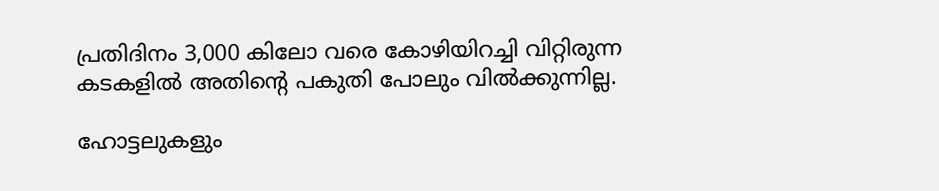പ്രതിദിനം 3,000 കിലോ വരെ കോഴിയിറച്ചി വിറ്റിരുന്ന കടകളില്‍ അതിന്റെ പകുതി പോലും വിൽക്കുന്നില്ല.

ഹോട്ടലുകളും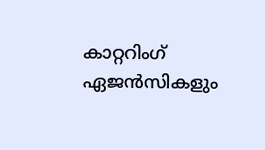കാറ്ററിംഗ് ഏജന്‍സികളും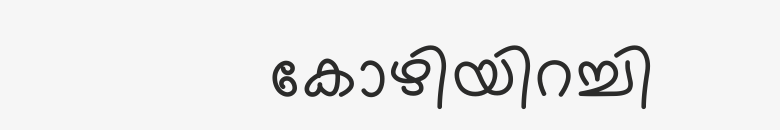കോഴിയിറച്ചി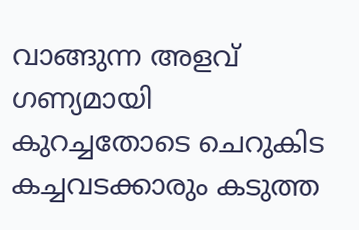വാങ്ങുന്ന അളവ് ഗണ്യമായി കുറച്ചതോടെ ചെറുകിട കച്ചവടക്കാരും കടുത്ത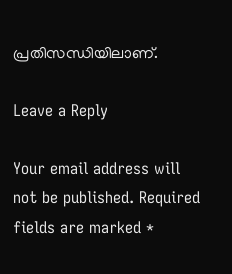പ്രതിസന്ധിയിലാണ്.

Leave a Reply

Your email address will not be published. Required fields are marked *